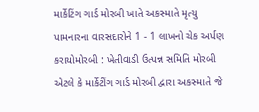માર્કેટિંગ ગાર્ડ મોરબી ખાતે અકસ્માતે મૃત્યુ પામનારના વારસદારોને 1 - 1 લાખનો ચેક અર્પણ કરાયોમોરબી : ખેતીવાડી ઉત્પન્ન સમિતિ મોરબી એટલે કે માર્કેટીંગ ગાર્ડ મોરબી દ્વારા અકસ્માતે જે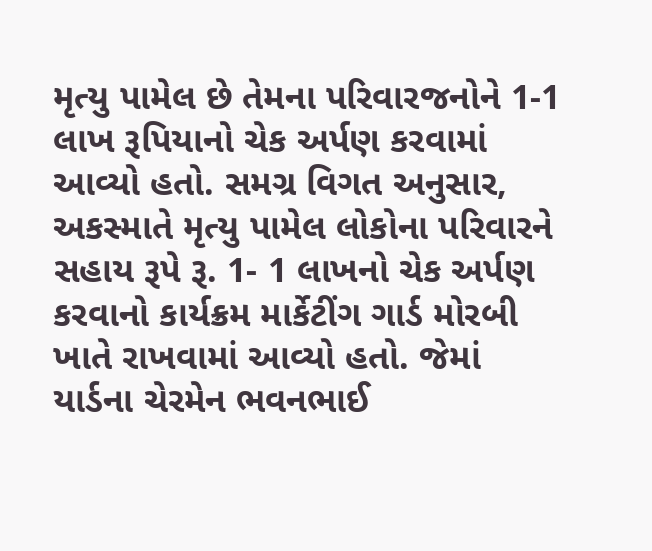મૃત્યુ પામેલ છે તેમના પરિવારજનોને 1-1 લાખ રૂપિયાનો ચેક અર્પણ કરવામાં આવ્યો હતો. સમગ્ર વિગત અનુસાર, અકસ્માતે મૃત્યુ પામેલ લોકોના પરિવારને સહાય રૂપે રૂ. 1- 1 લાખનો ચેક અર્પણ કરવાનો કાર્યક્રમ માર્કેટીંગ ગાર્ડ મોરબી ખાતે રાખવામાં આવ્યો હતો. જેમાં યાર્ડના ચેરમેન ભવનભાઈ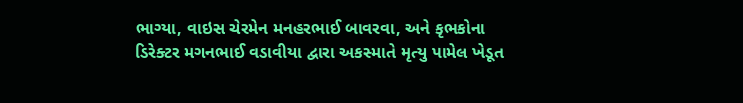ભાગ્યા, વાઇસ ચેરમેન મનહરભાઈ બાવરવા, અને કૃભકોના ડિરેક્ટર મગનભાઈ વડાવીયા દ્વારા અકસ્માતે મૃત્યુ પામેલ ખેડૂત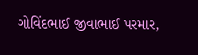ગોવિંદભાઈ જીવાભાઈ પરમાર,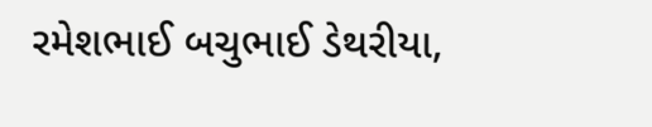રમેશભાઈ બચુભાઈ ડેથરીયા,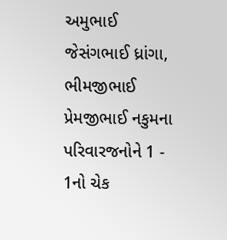અમુભાઈ જેસંગભાઈ ધ્રાંગા, ભીમજીભાઈ પ્રેમજીભાઈ નકુમના પરિવારજનોને 1 - 1નો ચેક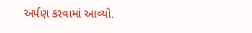અર્પણ કરવામાં આવ્યો.